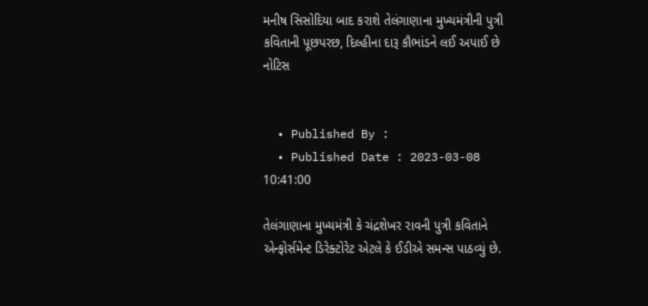મનીષ સિસોદિયા બાદ કરાશે તેલંગાણાના મુખ્યમંત્રીની પુત્રી કવિતાની પૂછપરછ, દિલ્હીના દારૂ કૌભાંડને લઈ અપાઈ છે નોટિસ


  • Published By :
  • Published Date : 2023-03-08 10:41:00

તેલંગાણાના મુખ્યમંત્રી કે ચંદ્રશેખર રાવની પુત્રી કવિતાને એન્ફોર્સમેન્ટ ડિરેક્ટોરેટ એટલે કે ઈડીએ સમન્સ પાઠવ્યું છે.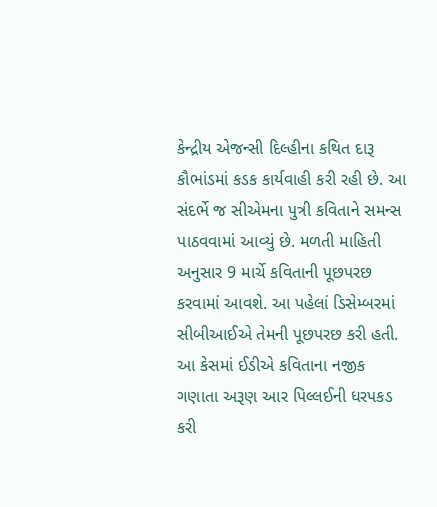કેન્દ્રીય એજન્સી દિલ્હીના કથિત દારૂ કૌભાંડમાં કડક કાર્યવાહી કરી રહી છે. આ સંદર્ભે જ સીએમના પુત્રી કવિતાને સમન્સ પાઠવવામાં આવ્યું છે. મળતી માહિતી અનુસાર 9 માર્ચે કવિતાની પૂછપરછ કરવામાં આવશે. આ પહેલાં ડિસેમ્બરમાં સીબીઆઈએ તેમની પૂછપરછ કરી હતી. આ કેસમાં ઈડીએ કવિતાના નજીક ગણાતા અરૂણ આર પિલ્લઈની ધરપકડ કરી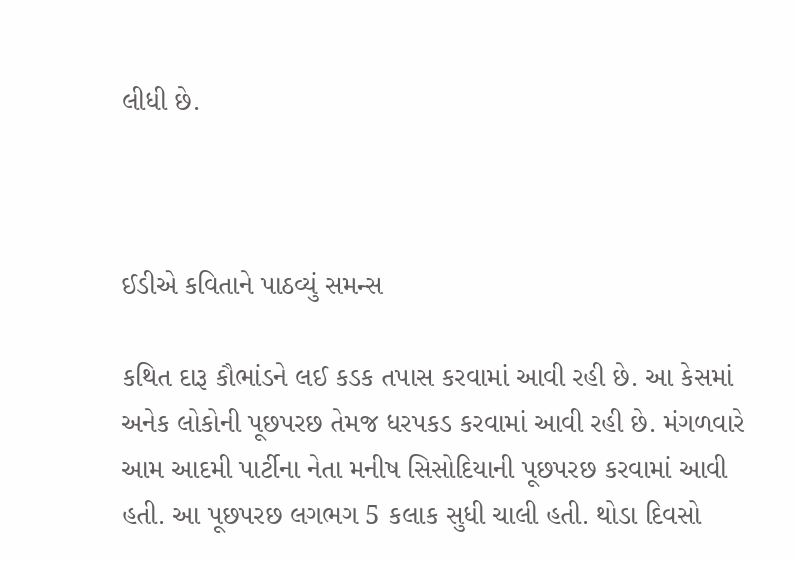લીધી છે.



ઈડીએ કવિતાને પાઠવ્યું સમન્સ

કથિત દારૂ કૌભાંડને લઈ કડક તપાસ કરવામાં આવી રહી છે. આ કેસમાં અનેક લોકોની પૂછપરછ તેમજ ધરપકડ કરવામાં આવી રહી છે. મંગળવારે આમ આદમી પાર્ટીના નેતા મનીષ સિસોદિયાની પૂછપરછ કરવામાં આવી હતી. આ પૂછપરછ લગભગ 5 કલાક સુધી ચાલી હતી. થોડા દિવસો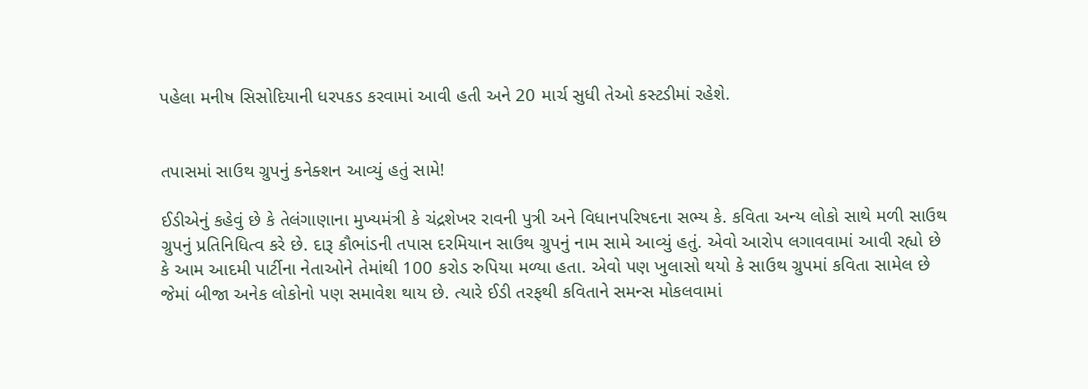પહેલા મનીષ સિસોદિયાની ધરપકડ કરવામાં આવી હતી અને 20 માર્ચ સુધી તેઓ કસ્ટડીમાં રહેશે.


તપાસમાં સાઉથ ગ્રુપનું કનેક્શન આવ્યું હતું સામે!

ઈડીએનું કહેવું છે કે તેલંગાણાના મુખ્યમંત્રી કે ચંદ્રશેખર રાવની પુત્રી અને વિધાનપરિષદના સભ્ય કે. કવિતા અન્ય લોકો સાથે મળી સાઉથ ગ્રુપનું પ્રતિનિધિત્વ કરે છે. દારૂ કૌભાંડની તપાસ દરમિયાન સાઉથ ગ્રુપનું નામ સામે આવ્યું હતું. એવો આરોપ લગાવવામાં આવી રહ્યો છે કે આમ આદમી પાર્ટીના નેતાઓને તેમાંથી 100 કરોડ રુપિયા મળ્યા હતા. એવો પણ ખુલાસો થયો કે સાઉથ ગ્રુપમાં કવિતા સામેલ છે જેમાં બીજા અનેક લોકોનો પણ સમાવેશ થાય છે. ત્યારે ઈડી તરફથી કવિતાને સમન્સ મોકલવામાં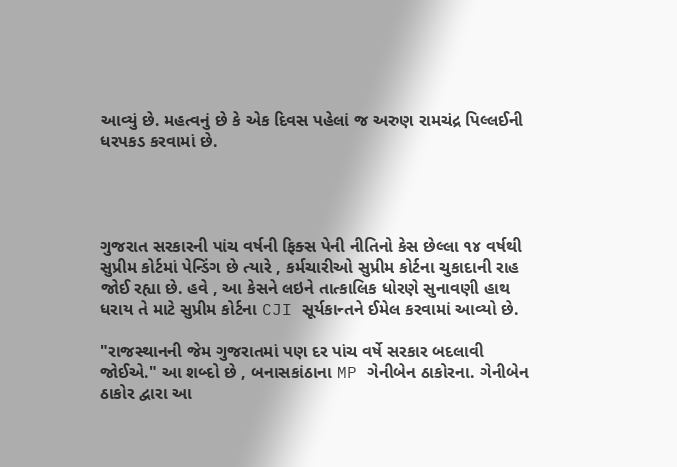આવ્યું છે. મહત્વનું છે કે એક દિવસ પહેલાં જ અરુણ રામચંદ્ર પિલ્લઈની ધરપકડ કરવામાં છે.




ગુજરાત સરકારની પાંચ વર્ષની ફિક્સ પેની નીતિનો કેસ છેલ્લા ૧૪ વર્ષથી સુપ્રીમ કોર્ટમાં પેન્ડિંગ છે ત્યારે , કર્મચારીઓ સુપ્રીમ કોર્ટના ચુકાદાની રાહ જોઈ રહ્યા છે. હવે , આ કેસને લઇને તાત્કાલિક ધોરણે સુનાવણી હાથ ધરાય તે માટે સુપ્રીમ કોર્ટના CJI સૂર્યકાન્તને ઈમેલ કરવામાં આવ્યો છે.

"રાજસ્થાનની જેમ ગુજરાતમાં પણ દર પાંચ વર્ષે સરકાર બદલાવી જોઈએ." આ શબ્દો છે , બનાસકાંઠાના MP ગેનીબેન ઠાકોરના. ગેનીબેન ઠાકોર દ્વારા આ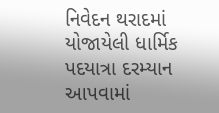નિવેદન થરાદમાં યોજાયેલી ધાર્મિક પદયાત્રા દરમ્યાન આપવામાં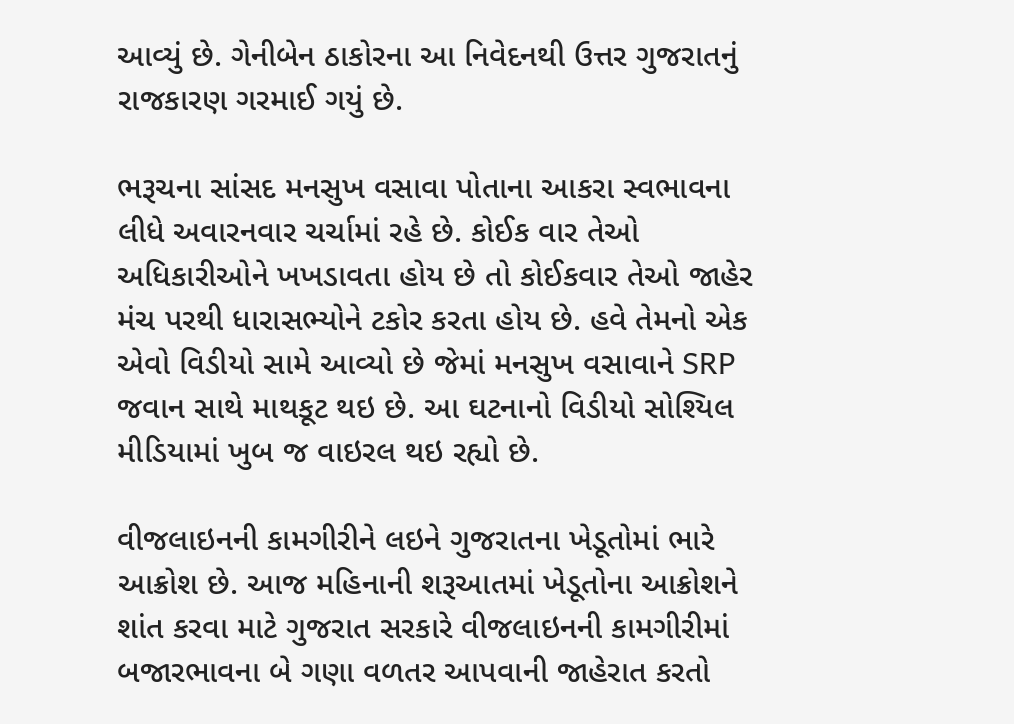આવ્યું છે. ગેનીબેન ઠાકોરના આ નિવેદનથી ઉત્તર ગુજરાતનું રાજકારણ ગરમાઈ ગયું છે.

ભરૂચના સાંસદ મનસુખ વસાવા પોતાના આકરા સ્વભાવના લીધે અવારનવાર ચર્ચામાં રહે છે. કોઈક વાર તેઓ અધિકારીઓને ખખડાવતા હોય છે તો કોઈકવાર તેઓ જાહેર મંચ પરથી ધારાસભ્યોને ટકોર કરતા હોય છે. હવે તેમનો એક એવો વિડીયો સામે આવ્યો છે જેમાં મનસુખ વસાવાને SRP જવાન સાથે માથકૂટ થઇ છે. આ ઘટનાનો વિડીયો સોશ્યિલ મીડિયામાં ખુબ જ વાઇરલ થઇ રહ્યો છે.

વીજલાઇનની કામગીરીને લઇને ગુજરાતના ખેડૂતોમાં ભારે આક્રોશ છે. આજ મહિનાની શરૂઆતમાં ખેડૂતોના આક્રોશને શાંત કરવા માટે ગુજરાત સરકારે વીજલાઇનની કામગીરીમાં બજારભાવના બે ગણા વળતર આપવાની જાહેરાત કરતો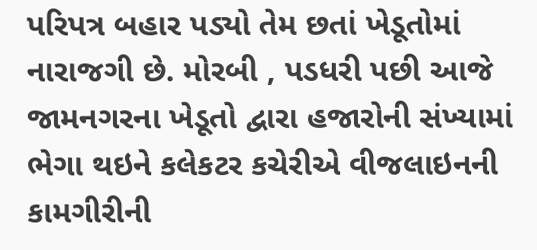પરિપત્ર બહાર પડ્યો તેમ છતાં ખેડૂતોમાં નારાજગી છે. મોરબી , પડધરી પછી આજે જામનગરના ખેડૂતો દ્વારા હજારોની સંખ્યામાં ભેગા થઇને કલેકટર કચેરીએ વીજલાઇનની કામગીરીની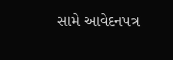સામે આવેદનપત્ર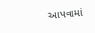આપવામાં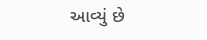આવ્યું છે